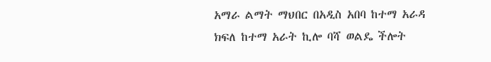አማራ ልማት ማህበር በአዲስ አበባ ከተማ አራዳ ክፍለ ከተማ አራት ኪሎ ባሻ ወልዴ ችሎት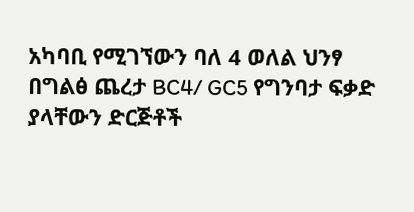አካባቢ የሚገኘውን ባለ 4 ወለል ህንፃ በግልፅ ጨረታ BC4/ GC5 የግንባታ ፍቃድ ያላቸውን ድርጅቶች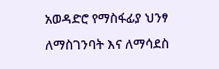አወዳድሮ የማስፋፊያ ህንፃ ለማስገንባት እና ለማሳደስ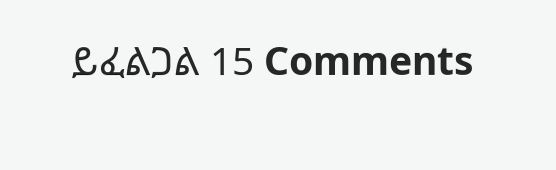ይፈልጋል 15 Comments